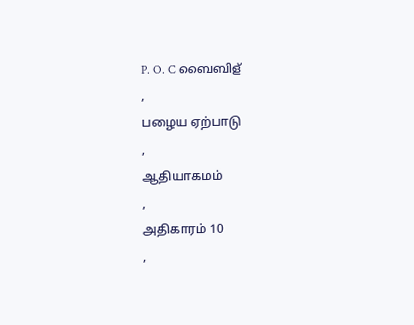P. O. C ബൈബിള്
,
பழைய ஏற்பாடு
,
ஆதியாகமம்
,
அதிகாரம் 10
,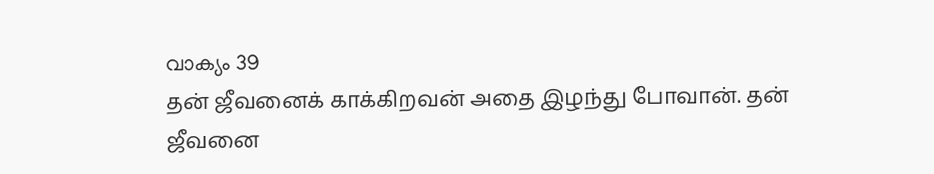വാക്യം 39
தன் ஜீவனைக் காக்கிறவன் அதை இழந்து போவான். தன் ஜீவனை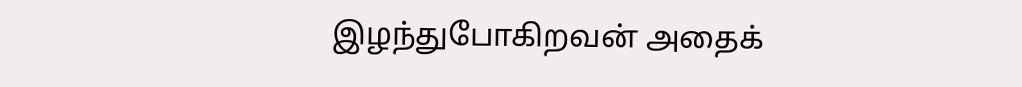இழந்துபோகிறவன் அதைக்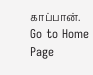காப்பான்.
Go to Home Page